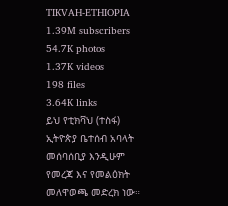TIKVAH-ETHIOPIA
1.39M subscribers
54.7K photos
1.37K videos
198 files
3.64K links
ይህ የቲክቫህ (ተስፋ) ኢትዮጵያ ቤተሰብ አባላት መሰባሰቢያ እንዲሁም የመረጃ እና የመልዕክት መለዋወጫ መድረክ ነው።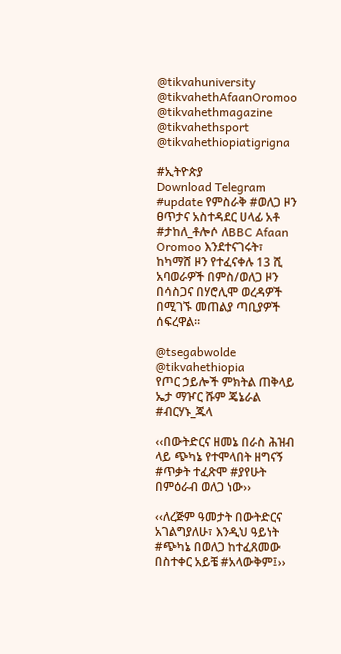@tikvahuniversity
@tikvahethAfaanOromoo
@tikvahethmagazine
@tikvahethsport
@tikvahethiopiatigrigna

#ኢትዮጵያ
Download Telegram
#update የምስራቅ #ወለጋ ዞን ፀጥታና አስተዳደር ሀላፊ አቶ #ታከለ_ቶሎሶ ለBBC Afaan Oromoo እንደተናገሩት፣ ከካማሸ ዞን የተፈናቀሉ 13 ሺ አባወራዎች በምስ/ወለጋ ዞን በሳስጋና በሃሮሊሞ ወረዳዎች በሚገኙ መጠልያ ጣቢያዎች ሰፍረዋል።

@tsegabwolde @tikvahethiopia
የጦር ኃይሎች ምክትል ጠቅላይ ኤታ ማዦር ሹም ጄኔራል #ብርሃኑ_ጁላ

‹‹በውትድርና ዘመኔ በራስ ሕዝብ ላይ ጭካኔ የተሞላበት ዘግናኝ #ጥቃት ተፈጽሞ #ያየሁት በምዕራብ ወለጋ ነው››

‹‹ለረጅም ዓመታት በውትድርና አገልግያለሁ፣ እንዲህ ዓይነት #ጭካኔ በወለጋ ከተፈጸመው በስተቀር አይቼ #አላውቅም፤››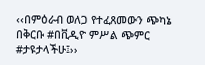‹‹በምዕራብ ወለጋ የተፈጸመውን ጭካኔ በቅርቡ #በቪዲዮ ምሥል ጭምር #ታዩታላችሁ፤››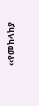‹‹የመከላከያ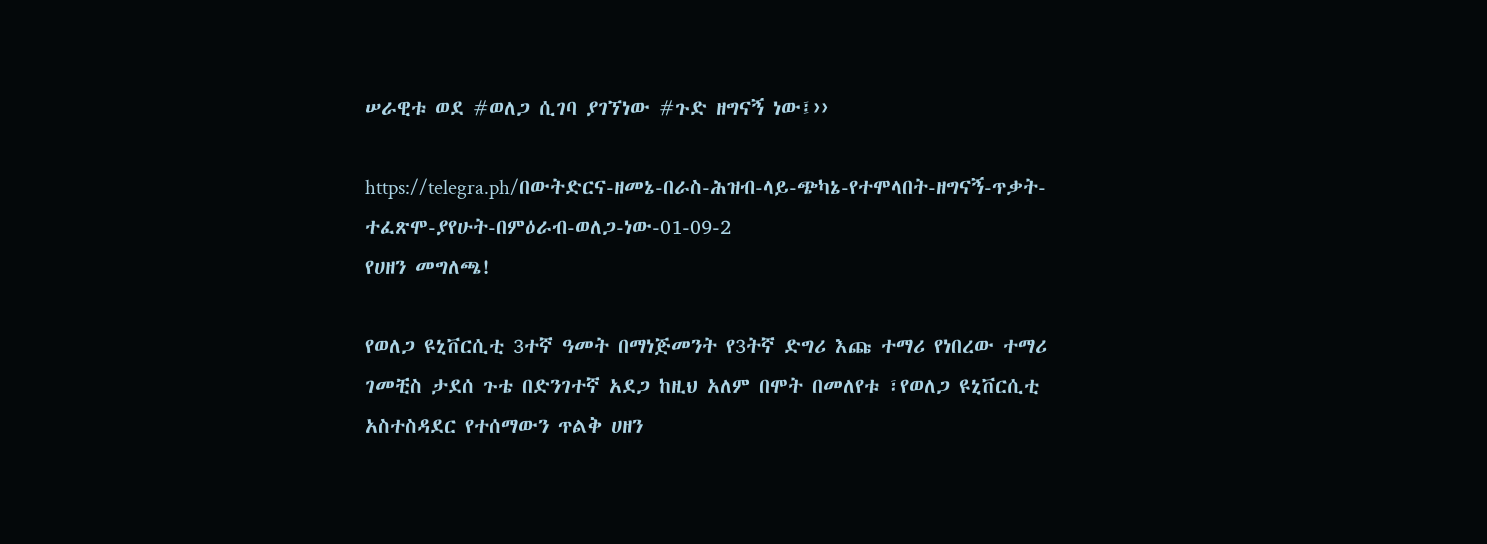ሠራዊቱ ወደ #ወለጋ ሲገባ ያገኘነው #ጉድ ዘግናኝ ነው፤››

https://telegra.ph/በውትድርና-ዘመኔ-በራስ-ሕዝብ-ላይ-ጭካኔ-የተሞላበት-ዘግናኝ-ጥቃት-ተፈጽሞ-ያየሁት-በምዕራብ-ወለጋ-ነው-01-09-2
የሀዘን መግለጫ!

የወለጋ ዩኒቨርሲቲ 3ተኛ ዓመት በማነጅመንት የ3ትኛ ድግሪ እጩ ተማሪ የነበረው ተማሪ ገመቺስ ታደሰ ጉቴ በድንገተኛ አደጋ ከዚህ አለም በሞት በመለየቱ ፣የወለጋ ዩኒቨርሲቲ አስተስዳደር የተሰማውን ጥልቅ ሀዘን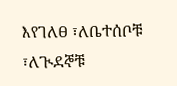እየገለፀ ፣ለቤተሰቦቹ ፣ለጒደኞቹ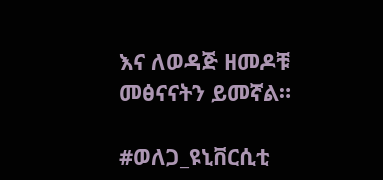እና ለወዳጅ ዘመዶቹ መፅናናትን ይመኛል።

#ወለጋ_ዩኒቨርሲቲ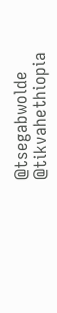@tsegabwolde @tikvahethiopia